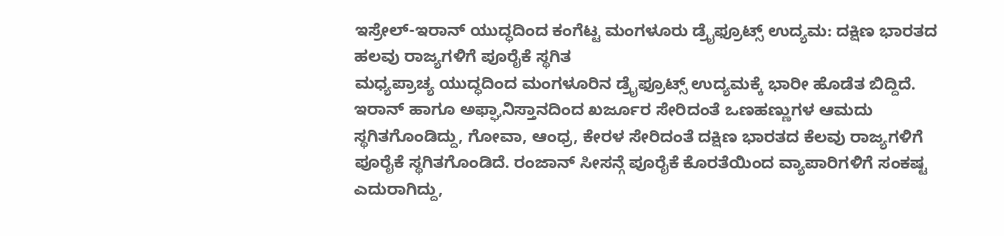ಇಸ್ರೇಲ್-ಇರಾನ್ ಯುದ್ಧದಿಂದ ಕಂಗೆಟ್ಟ ಮಂಗಳೂರು ಡ್ರೈಫ್ರೂಟ್ಸ್ ಉದ್ಯಮ: ದಕ್ಷಿಣ ಭಾರತದ ಹಲವು ರಾಜ್ಯಗಳಿಗೆ ಪೂರೈಕೆ ಸ್ಥಗಿತ
ಮಧ್ಯಪ್ರಾಚ್ಯ ಯುದ್ಧದಿಂದ ಮಂಗಳೂರಿನ ಡ್ರೈಫ್ರೂಟ್ಸ್ ಉದ್ಯಮಕ್ಕೆ ಭಾರೀ ಹೊಡೆತ ಬಿದ್ದಿದೆ. ಇರಾನ್ ಹಾಗೂ ಅಫ್ಘಾನಿಸ್ತಾನದಿಂದ ಖರ್ಜೂರ ಸೇರಿದಂತೆ ಒಣಹಣ್ಣುಗಳ ಆಮದು ಸ್ಥಗಿತಗೊಂಡಿದ್ದು, ಗೋವಾ, ಆಂಧ್ರ, ಕೇರಳ ಸೇರಿದಂತೆ ದಕ್ಷಿಣ ಭಾರತದ ಕೆಲವು ರಾಜ್ಯಗಳಿಗೆ ಪೂರೈಕೆ ಸ್ಥಗಿತಗೊಂಡಿದೆ. ರಂಜಾನ್ ಸೀಸನ್ಗೆ ಪೂರೈಕೆ ಕೊರತೆಯಿಂದ ವ್ಯಾಪಾರಿಗಳಿಗೆ ಸಂಕಷ್ಟ ಎದುರಾಗಿದ್ದು,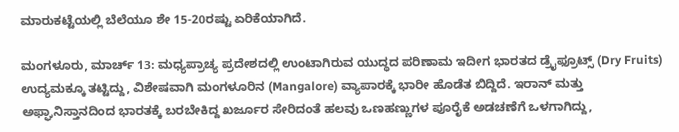ಮಾರುಕಟ್ಟೆಯಲ್ಲಿ ಬೆಲೆಯೂ ಶೇ 15-20ರಷ್ಟು ಏರಿಕೆಯಾಗಿದೆ.

ಮಂಗಳೂರು, ಮಾರ್ಚ್ 13: ಮಧ್ಯಪ್ರಾಚ್ಯ ಪ್ರದೇಶದಲ್ಲಿ ಉಂಟಾಗಿರುವ ಯುದ್ಧದ ಪರಿಣಾಮ ಇದೀಗ ಭಾರತದ ಡ್ರೈಫ್ರೂಟ್ಸ್ (Dry Fruits) ಉದ್ಯಮಕ್ಕೂ ತಟ್ಟಿದ್ದು, ವಿಶೇಷವಾಗಿ ಮಂಗಳೂರಿನ (Mangalore) ವ್ಯಾಪಾರಕ್ಕೆ ಭಾರೀ ಹೊಡೆತ ಬಿದ್ದಿದೆ. ಇರಾನ್ ಮತ್ತು ಅಫ್ಘಾನಿಸ್ತಾನದಿಂದ ಭಾರತಕ್ಕೆ ಬರಬೇಕಿದ್ದ ಖರ್ಜೂರ ಸೇರಿದಂತೆ ಹಲವು ಒಣಹಣ್ಣುಗಳ ಪೂರೈಕೆ ಅಡಚಣೆಗೆ ಒಳಗಾಗಿದ್ದು,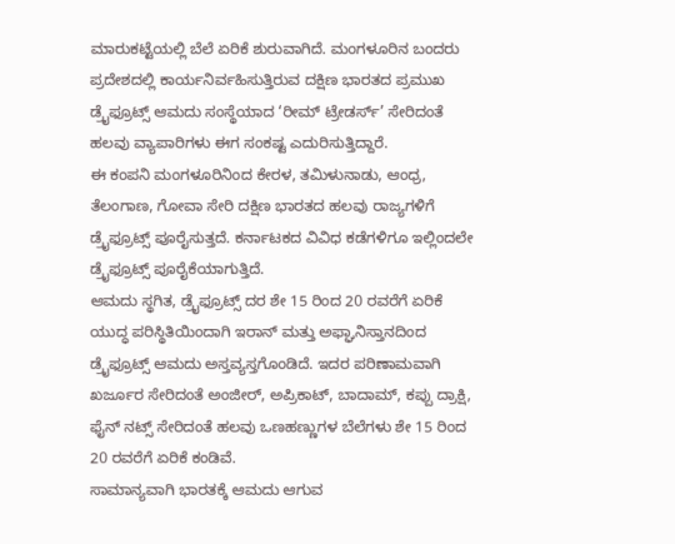ಮಾರುಕಟ್ಟೆಯಲ್ಲಿ ಬೆಲೆ ಏರಿಕೆ ಶುರುವಾಗಿದೆ. ಮಂಗಳೂರಿನ ಬಂದರು ಪ್ರದೇಶದಲ್ಲಿ ಕಾರ್ಯನಿರ್ವಹಿಸುತ್ತಿರುವ ದಕ್ಷಿಣ ಭಾರತದ ಪ್ರಮುಖ ಡ್ರೈಫ್ರೂಟ್ಸ್ ಆಮದು ಸಂಸ್ಥೆಯಾದ ‘ರೀಮ್ ಟ್ರೇಡರ್ಸ್’ ಸೇರಿದಂತೆ ಹಲವು ವ್ಯಾಪಾರಿಗಳು ಈಗ ಸಂಕಷ್ಟ ಎದುರಿಸುತ್ತಿದ್ದಾರೆ.
ಈ ಕಂಪನಿ ಮಂಗಳೂರಿನಿಂದ ಕೇರಳ, ತಮಿಳುನಾಡು, ಆಂಧ್ರ, ತೆಲಂಗಾಣ, ಗೋವಾ ಸೇರಿ ದಕ್ಷಿಣ ಭಾರತದ ಹಲವು ರಾಜ್ಯಗಳಿಗೆ ಡ್ರೈಫ್ರೂಟ್ಸ್ ಪೂರೈಸುತ್ತದೆ. ಕರ್ನಾಟಕದ ವಿವಿಧ ಕಡೆಗಳಿಗೂ ಇಲ್ಲಿಂದಲೇ ಡ್ರೈಫ್ರೂಟ್ಸ್ ಪೂರೈಕೆಯಾಗುತ್ತಿದೆ.
ಆಮದು ಸ್ಥಗಿತ, ಡ್ರೈಫ್ರೂಟ್ಸ್ ದರ ಶೇ 15 ರಿಂದ 20 ರವರೆಗೆ ಏರಿಕೆ
ಯುದ್ಧ ಪರಿಸ್ಥಿತಿಯಿಂದಾಗಿ ಇರಾನ್ ಮತ್ತು ಅಫ್ಘಾನಿಸ್ತಾನದಿಂದ ಡ್ರೈಫ್ರೂಟ್ಸ್ ಆಮದು ಅಸ್ತವ್ಯಸ್ತಗೊಂಡಿದೆ. ಇದರ ಪರಿಣಾಮವಾಗಿ ಖರ್ಜೂರ ಸೇರಿದಂತೆ ಅಂಜೀರ್, ಅಪ್ರಿಕಾಟ್, ಬಾದಾಮ್, ಕಪ್ಪು ದ್ರಾಕ್ಷಿ, ಫೈನ್ ನಟ್ಸ್ ಸೇರಿದಂತೆ ಹಲವು ಒಣಹಣ್ಣುಗಳ ಬೆಲೆಗಳು ಶೇ 15 ರಿಂದ 20 ರವರೆಗೆ ಏರಿಕೆ ಕಂಡಿವೆ.
ಸಾಮಾನ್ಯವಾಗಿ ಭಾರತಕ್ಕೆ ಆಮದು ಆಗುವ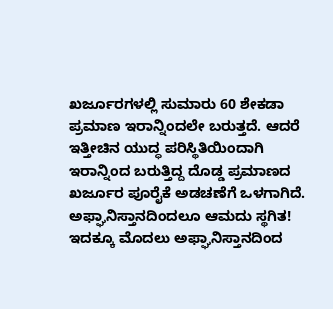ಖರ್ಜೂರಗಳಲ್ಲಿ ಸುಮಾರು 60 ಶೇಕಡಾ ಪ್ರಮಾಣ ಇರಾನ್ನಿಂದಲೇ ಬರುತ್ತದೆ. ಆದರೆ ಇತ್ತೀಚಿನ ಯುದ್ಧ ಪರಿಸ್ಥಿತಿಯಿಂದಾಗಿ ಇರಾನ್ನಿಂದ ಬರುತ್ತಿದ್ದ ದೊಡ್ಡ ಪ್ರಮಾಣದ ಖರ್ಜೂರ ಪೂರೈಕೆ ಅಡಚಣೆಗೆ ಒಳಗಾಗಿದೆ.
ಅಫ್ಘಾನಿಸ್ತಾನದಿಂದಲೂ ಆಮದು ಸ್ಥಗಿತ!
ಇದಕ್ಕೂ ಮೊದಲು ಅಫ್ಘಾನಿಸ್ತಾನದಿಂದ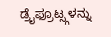ಡ್ರೈಫ್ರೂಟ್ಸ್ಗಳನ್ನು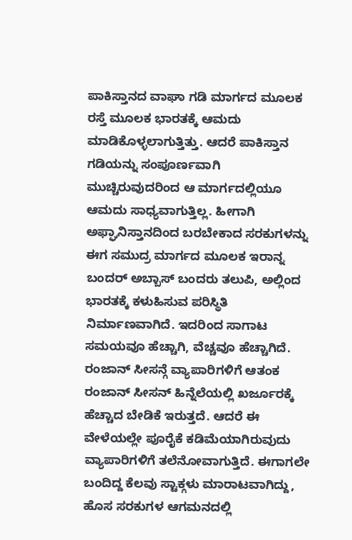ಪಾಕಿಸ್ತಾನದ ವಾಘಾ ಗಡಿ ಮಾರ್ಗದ ಮೂಲಕ ರಸ್ತೆ ಮೂಲಕ ಭಾರತಕ್ಕೆ ಆಮದು ಮಾಡಿಕೊಳ್ಳಲಾಗುತ್ತಿತ್ತು. ಆದರೆ ಪಾಕಿಸ್ತಾನ ಗಡಿಯನ್ನು ಸಂಪೂರ್ಣವಾಗಿ ಮುಚ್ಚಿರುವುದರಿಂದ ಆ ಮಾರ್ಗದಲ್ಲಿಯೂ ಆಮದು ಸಾಧ್ಯವಾಗುತ್ತಿಲ್ಲ. ಹೀಗಾಗಿ ಅಫ್ಘಾನಿಸ್ತಾನದಿಂದ ಬರಬೇಕಾದ ಸರಕುಗಳನ್ನು ಈಗ ಸಮುದ್ರ ಮಾರ್ಗದ ಮೂಲಕ ಇರಾನ್ನ ಬಂದರ್ ಅಬ್ಬಾಸ್ ಬಂದರು ತಲುಪಿ, ಅಲ್ಲಿಂದ ಭಾರತಕ್ಕೆ ಕಳುಹಿಸುವ ಪರಿಸ್ಥಿತಿ ನಿರ್ಮಾಣವಾಗಿದೆ. ಇದರಿಂದ ಸಾಗಾಟ ಸಮಯವೂ ಹೆಚ್ಚಾಗಿ, ವೆಚ್ಚವೂ ಹೆಚ್ಚಾಗಿದೆ.
ರಂಜಾನ್ ಸೀಸನ್ಗೆ ವ್ಯಾಪಾರಿಗಳಿಗೆ ಆತಂಕ
ರಂಜಾನ್ ಸೀಸನ್ ಹಿನ್ನೆಲೆಯಲ್ಲಿ ಖರ್ಜೂರಕ್ಕೆ ಹೆಚ್ಚಾದ ಬೇಡಿಕೆ ಇರುತ್ತದೆ. ಆದರೆ ಈ ವೇಳೆಯಲ್ಲೇ ಪೂರೈಕೆ ಕಡಿಮೆಯಾಗಿರುವುದು ವ್ಯಾಪಾರಿಗಳಿಗೆ ತಲೆನೋವಾಗುತ್ತಿದೆ. ಈಗಾಗಲೇ ಬಂದಿದ್ದ ಕೆಲವು ಸ್ಟಾಕ್ಗಳು ಮಾರಾಟವಾಗಿದ್ದು, ಹೊಸ ಸರಕುಗಳ ಆಗಮನದಲ್ಲಿ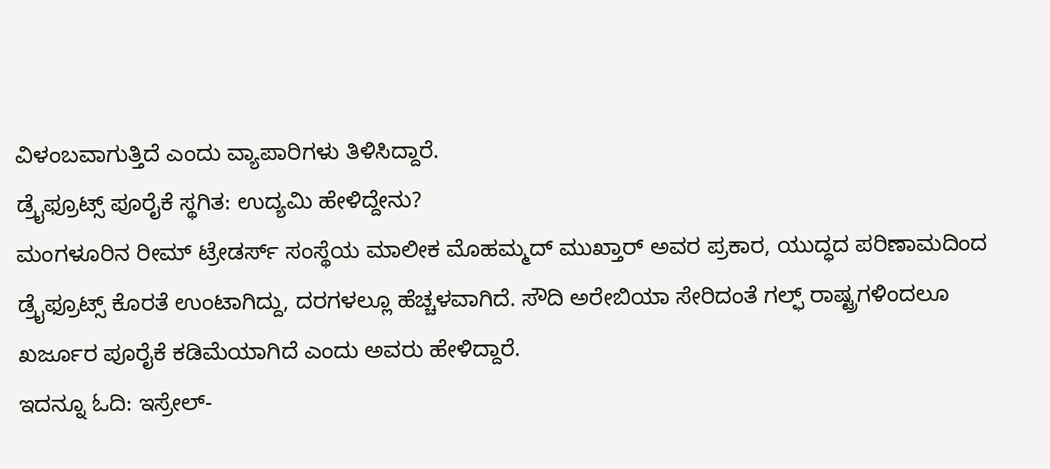ವಿಳಂಬವಾಗುತ್ತಿದೆ ಎಂದು ವ್ಯಾಪಾರಿಗಳು ತಿಳಿಸಿದ್ದಾರೆ.
ಡ್ರೈಫ್ರೂಟ್ಸ್ ಪೂರೈಕೆ ಸ್ಥಗಿತ: ಉದ್ಯಮಿ ಹೇಳಿದ್ದೇನು?
ಮಂಗಳೂರಿನ ರೀಮ್ ಟ್ರೇಡರ್ಸ್ ಸಂಸ್ಥೆಯ ಮಾಲೀಕ ಮೊಹಮ್ಮದ್ ಮುಖ್ತಾರ್ ಅವರ ಪ್ರಕಾರ, ಯುದ್ಧದ ಪರಿಣಾಮದಿಂದ ಡ್ರೈಫ್ರೂಟ್ಸ್ ಕೊರತೆ ಉಂಟಾಗಿದ್ದು, ದರಗಳಲ್ಲೂ ಹೆಚ್ಚಳವಾಗಿದೆ. ಸೌದಿ ಅರೇಬಿಯಾ ಸೇರಿದಂತೆ ಗಲ್ಫ್ ರಾಷ್ಟ್ರಗಳಿಂದಲೂ ಖರ್ಜೂರ ಪೂರೈಕೆ ಕಡಿಮೆಯಾಗಿದೆ ಎಂದು ಅವರು ಹೇಳಿದ್ದಾರೆ.
ಇದನ್ನೂ ಓದಿ: ಇಸ್ರೇಲ್-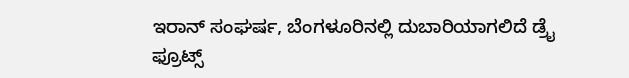ಇರಾನ್ ಸಂಘರ್ಷ, ಬೆಂಗಳೂರಿನಲ್ಲಿ ದುಬಾರಿಯಾಗಲಿದೆ ಡ್ರೈ ಫ್ರೂಟ್ಸ್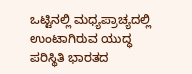ಒಟ್ಟಿನಲ್ಲಿ ಮಧ್ಯಪ್ರಾಚ್ಯದಲ್ಲಿ ಉಂಟಾಗಿರುವ ಯುದ್ಧ ಪರಿಸ್ಥಿತಿ ಭಾರತದ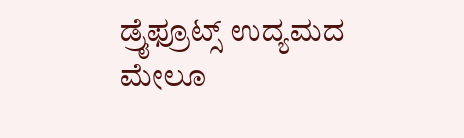ಡ್ರೈಫ್ರೂಟ್ಸ್ ಉದ್ಯಮದ ಮೇಲೂ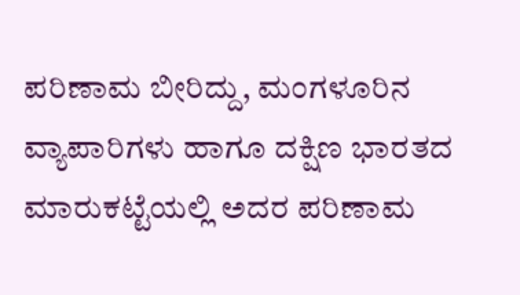ಪರಿಣಾಮ ಬೀರಿದ್ದು, ಮಂಗಳೂರಿನ ವ್ಯಾಪಾರಿಗಳು ಹಾಗೂ ದಕ್ಷಿಣ ಭಾರತದ ಮಾರುಕಟ್ಟೆಯಲ್ಲಿ ಅದರ ಪರಿಣಾಮ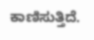ಕಾಣಿಸುತ್ತಿದೆ.